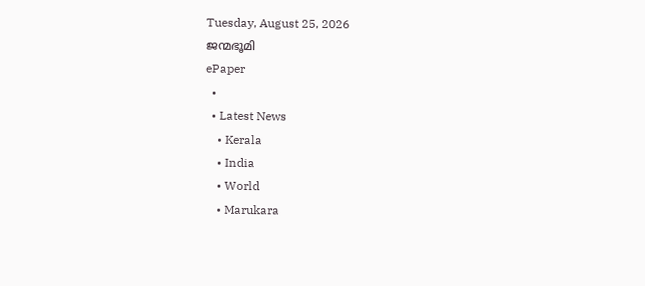Tuesday, August 25, 2026
ജന്മഭൂമി
ePaper
  •
  • Latest News
    • Kerala
    • India
    • World
    • Marukara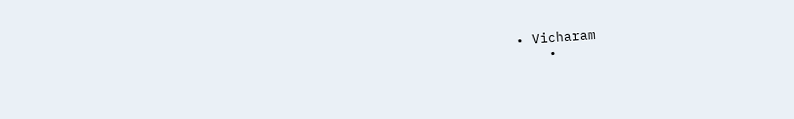• Vicharam
    •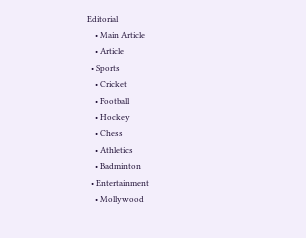Editorial
    • Main Article
    • Article
  • Sports
    • Cricket
    • Football
    • Hockey
    • Chess
    • Athletics
    • Badminton
  • Entertainment
    • Mollywood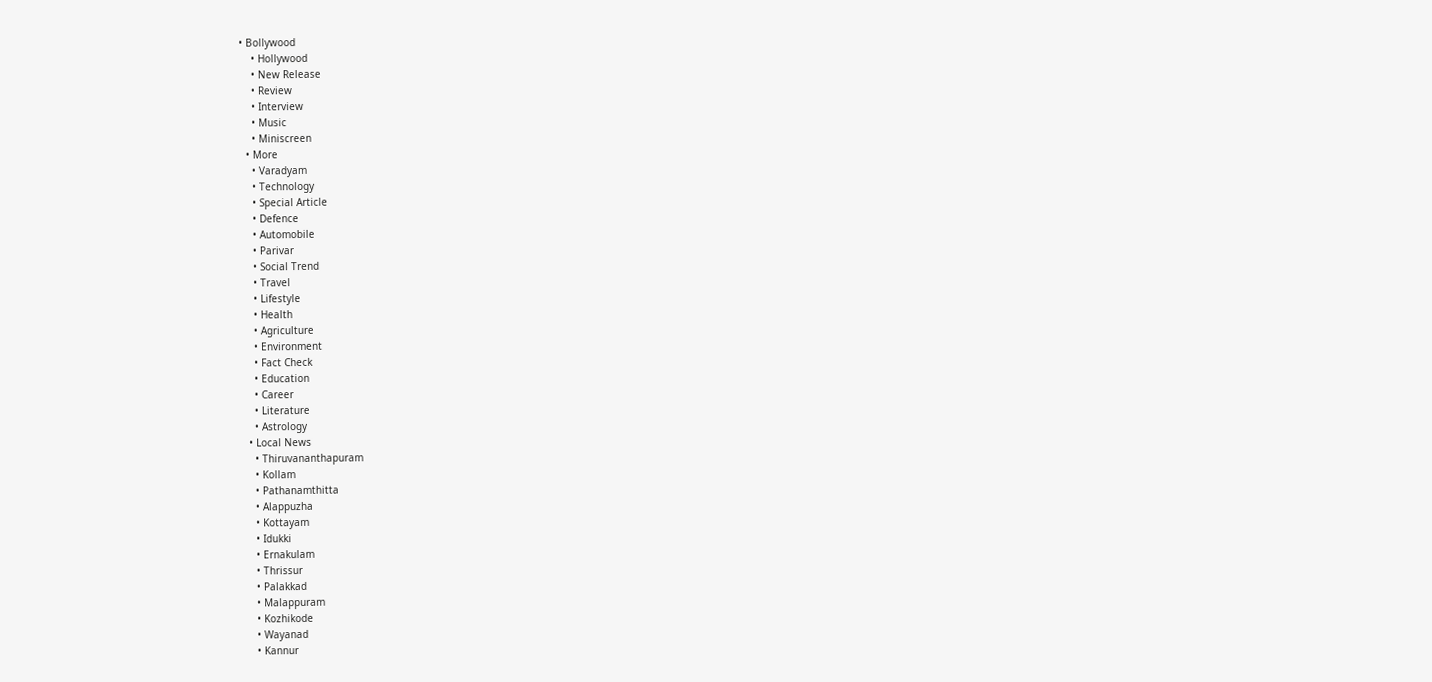• Bollywood
    • Hollywood
    • New Release
    • Review
    • Interview
    • Music
    • Miniscreen
  • More
    • Varadyam
    • Technology
    • Special Article
    • Defence
    • Automobile
    • Parivar
    • Social Trend
    • Travel
    • Lifestyle
    • Health
    • Agriculture
    • Environment
    • Fact Check
    • Education
    • Career
    • Literature
    • Astrology
  • Local News
    • Thiruvananthapuram
    • Kollam
    • Pathanamthitta
    • Alappuzha
    • Kottayam
    • Idukki
    • Ernakulam
    • Thrissur
    • Palakkad
    • Malappuram
    • Kozhikode
    • Wayanad
    • Kannur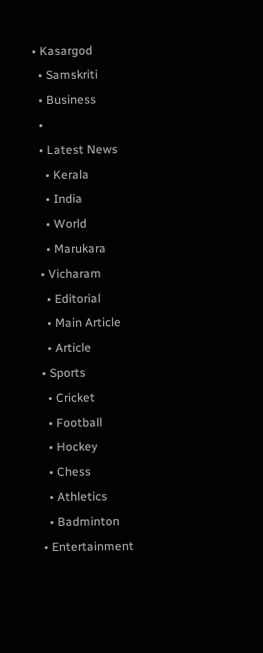• Kasargod
  • Samskriti
  • Business
  •
  • Latest News
    • Kerala
    • India
    • World
    • Marukara
  • Vicharam
    • Editorial
    • Main Article
    • Article
  • Sports
    • Cricket
    • Football
    • Hockey
    • Chess
    • Athletics
    • Badminton
  • Entertainment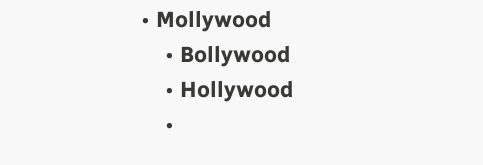• Mollywood
    • Bollywood
    • Hollywood
    •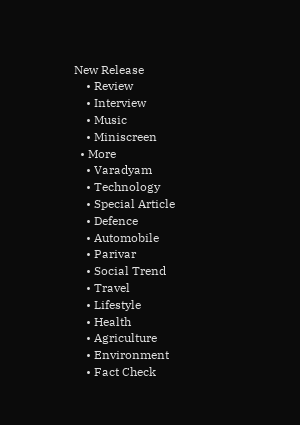New Release
    • Review
    • Interview
    • Music
    • Miniscreen
  • More
    • Varadyam
    • Technology
    • Special Article
    • Defence
    • Automobile
    • Parivar
    • Social Trend
    • Travel
    • Lifestyle
    • Health
    • Agriculture
    • Environment
    • Fact Check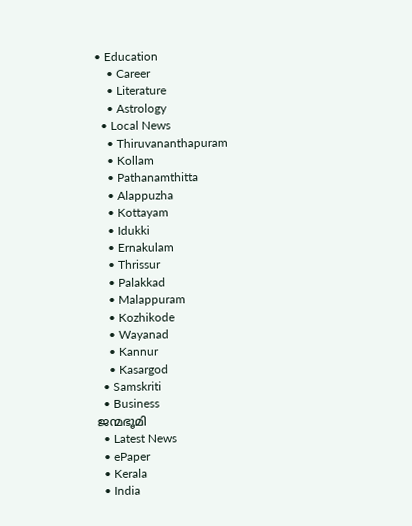• Education
    • Career
    • Literature
    • Astrology
  • Local News
    • Thiruvananthapuram
    • Kollam
    • Pathanamthitta
    • Alappuzha
    • Kottayam
    • Idukki
    • Ernakulam
    • Thrissur
    • Palakkad
    • Malappuram
    • Kozhikode
    • Wayanad
    • Kannur
    • Kasargod
  • Samskriti
  • Business
ജന്മഭൂമി
  • Latest News
  • ePaper
  • Kerala
  • India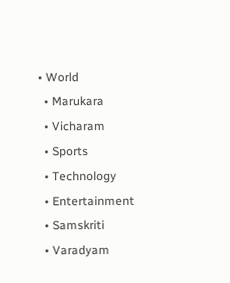• World
  • Marukara
  • Vicharam
  • Sports
  • Technology
  • Entertainment
  • Samskriti
  • Varadyam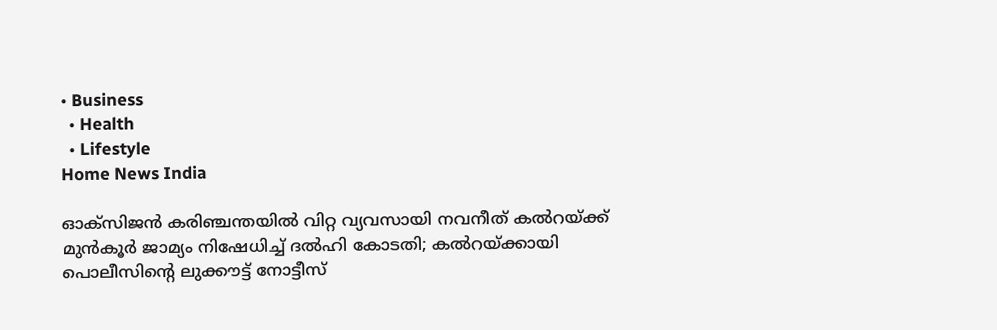• Business
  • Health
  • Lifestyle
Home News India

ഓക്സിജന്‍ കരിഞ്ചന്തയില്‍ വിറ്റ വ്യവസായി നവനീത് കല്‍റയ്‌ക്ക് മുന്‍കൂര്‍ ജാമ്യം നിഷേധിച്ച് ദല്‍ഹി കോടതി; കല്‍റയ്‌ക്കായി പൊലീസിന്റെ ലുക്കൗട്ട് നോട്ടീസ്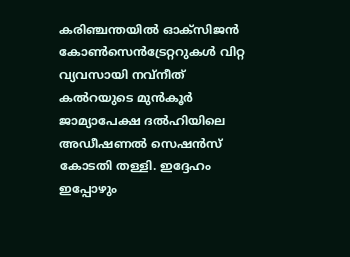കരിഞ്ചന്തയില്‍ ഓക്‌സിജന്‍ കോണ്‍സെന്‍ട്രേറ്ററുകള്‍ വിറ്റ വ്യവസായി നവ്‌നീത് കല്‍റയുടെ മുന്‍കൂര്‍ ജാമ്യാപേക്ഷ ദല്‍ഹിയിലെ അഡീഷണല്‍ സെഷന്‍സ് കോടതി തള്ളി. ഇദ്ദേഹം ഇപ്പോഴും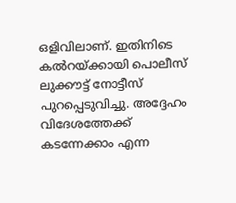ഒളിവിലാണ്. ഇതിനിടെ കല്‍റയ്‌ക്കായി പൊലീസ് ലുക്കൗട്ട് നോട്ടീസ് പുറപ്പെടുവിച്ചു. അദ്ദേഹം വിദേശത്തേക്ക് കടന്നേക്കാം എന്ന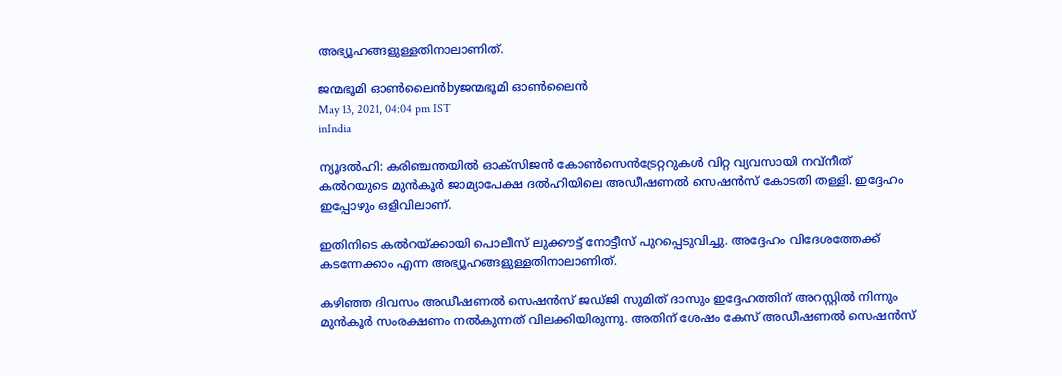അഭ്യൂഹങ്ങളുള്ളതിനാലാണിത്.

ജന്മഭൂമി ഓണ്‍ലൈന്‍byജന്മഭൂമി ഓണ്‍ലൈന്‍
May 13, 2021, 04:04 pm IST
inIndia

ന്യൂദല്‍ഹി: കരിഞ്ചന്തയില്‍ ഓക്‌സിജന്‍ കോണ്‍സെന്‍ട്രേറ്ററുകള്‍ വിറ്റ വ്യവസായി നവ്‌നീത് കല്‍റയുടെ മുന്‍കൂര്‍ ജാമ്യാപേക്ഷ ദല്‍ഹിയിലെ അഡീഷണല്‍ സെഷന്‍സ് കോടതി തള്ളി. ഇദ്ദേഹം ഇപ്പോഴും ഒളിവിലാണ്.

ഇതിനിടെ കല്‍റയ്‌ക്കായി പൊലീസ് ലുക്കൗട്ട് നോട്ടീസ് പുറപ്പെടുവിച്ചു. അദ്ദേഹം വിദേശത്തേക്ക് കടന്നേക്കാം എന്ന അഭ്യൂഹങ്ങളുള്ളതിനാലാണിത്.

കഴിഞ്ഞ ദിവസം അഡീഷണല്‍ സെഷന്‍സ് ജഡ്ജി സുമിത് ദാസും ഇദ്ദേഹത്തിന് അറസ്റ്റില്‍ നിന്നും മുന്‍കൂര്‍ സംരക്ഷണം നല്‍കുന്നത് വിലക്കിയിരുന്നു. അതിന് ശേഷം കേസ് അഡീഷണല്‍ സെഷന്‍സ്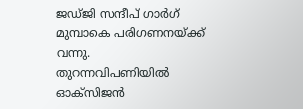ജഡ്ജി സന്ദീപ് ഗാര്‍ഗ് മുമ്പാകെ പരിഗണനയ്‌ക്ക് വന്നു.  തുറന്നവിപണിയില്‍ ഓക്‌സിജന്‍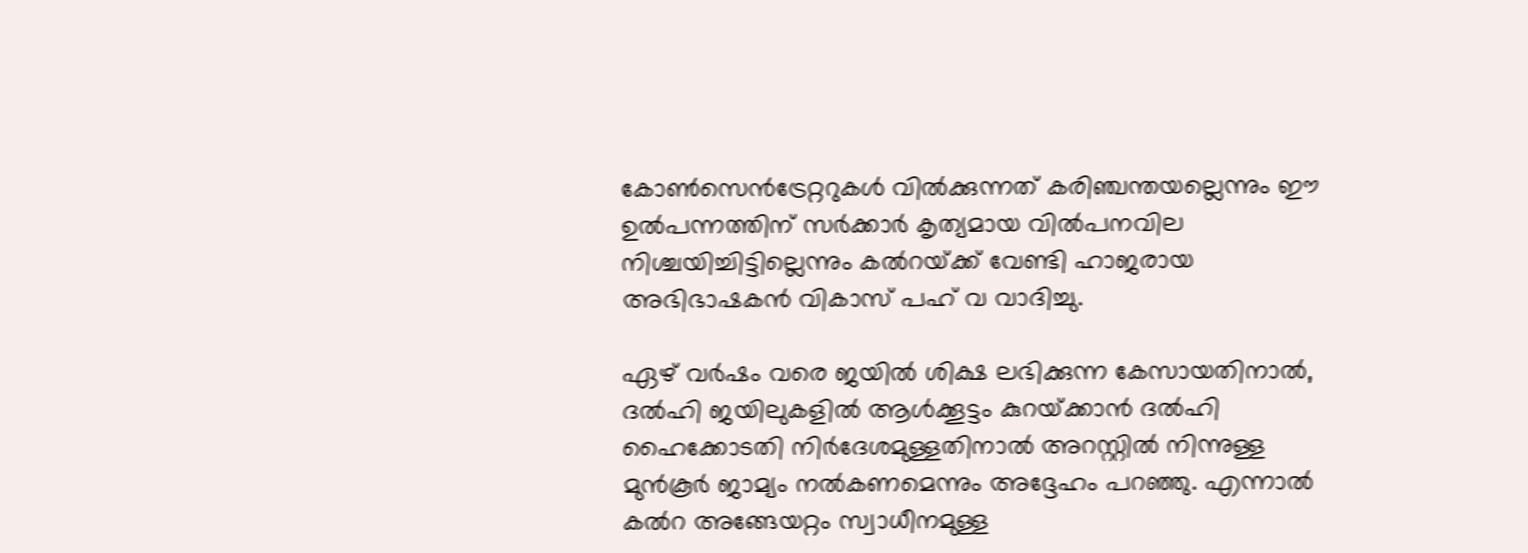കോണ്‍സെന്‍ട്രേറ്ററുകള്‍ വില്‍ക്കുന്നത് കരിഞ്ചന്തയല്ലെന്നും ഈ ഉല്‍പന്നത്തിന് സര്‍ക്കാര്‍ കൃത്യമായ വില്‍പനവില നിശ്ചയിച്ചിട്ടില്ലെന്നും കല്‍റയ്‌ക്ക് വേണ്ടി ഹാജരായ അഭിഭാഷകന്‍ വികാസ് പഹ് വ വാദിച്ചു.

ഏഴ് വര്‍ഷം വരെ ജയില്‍ ശിക്ഷ ലഭിക്കുന്ന കേസായതിനാല്‍, ദല്‍ഹി ജയിലുകളില്‍ ആള്‍ക്കൂട്ടം കുറയ്‌ക്കാന്‍ ദല്‍ഹി ഹൈക്കോടതി നിര്‍ദേശമുള്ളതിനാല്‍ അറസ്റ്റില്‍ നിന്നുള്ള മുന്‍കൂര്‍ ജാമ്യം നല്‍കണമെന്നും അദ്ദേഹം പറഞ്ഞു. എന്നാല്‍ കല്‍റ അങ്ങേയറ്റം സ്വാധീനമുള്ള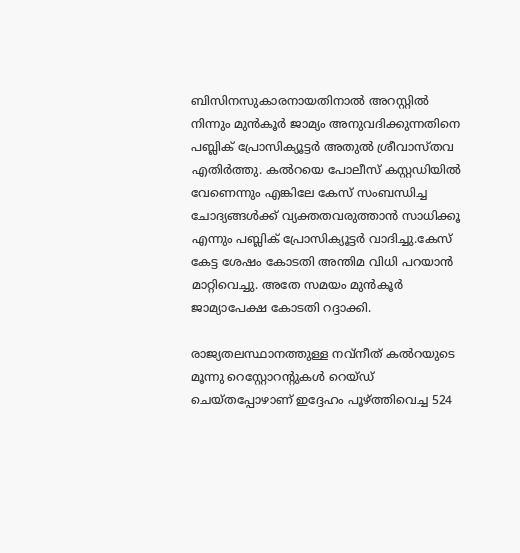ബിസിനസുകാരനായതിനാല്‍ അറസ്റ്റില്‍ നിന്നും മുന്‍കൂര്‍ ജാമ്യം അനുവദിക്കുന്നതിനെ പബ്ലിക് പ്രോസിക്യൂട്ടര്‍ അതുല്‍ ശ്രീവാസ്തവ എതിര്‍ത്തു. കല്‍റയെ പോലീസ് കസ്റ്റഡിയില്‍ വേണെന്നും എങ്കിലേ കേസ് സംബന്ധിച്ച ചോദ്യങ്ങള്‍ക്ക് വ്യക്തതവരുത്താന്‍ സാധിക്കൂ എന്നും പബ്ലിക് പ്രോസിക്യൂട്ടര്‍ വാദിച്ചു.കേസ് കേട്ട ശേഷം കോടതി അന്തിമ വിധി പറയാന്‍ മാറ്റിവെച്ചു. അതേ സമയം മുന്‍കൂര്‍ ജാമ്യാപേക്ഷ കോടതി റദ്ദാക്കി.

രാജ്യതലസ്ഥാനത്തുള്ള നവ്‌നീത് കല്‍റയുടെ മൂന്നു റെസ്റ്റോറന്റുകള്‍ റെയ്ഡ് ചെയ്തപ്പോഴാണ് ഇദ്ദേഹം പൂഴ്‌ത്തിവെച്ച 524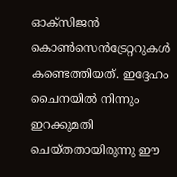ഓക്‌സിജന്‍ കൊണ്‍സെന്‍ട്രേറ്ററുകള്‍ കണ്ടെത്തിയത്. ഇദ്ദേഹം ചൈനയില്‍ നിന്നും ഇറക്കുമതി ചെയ്തതായിരുന്നു ഈ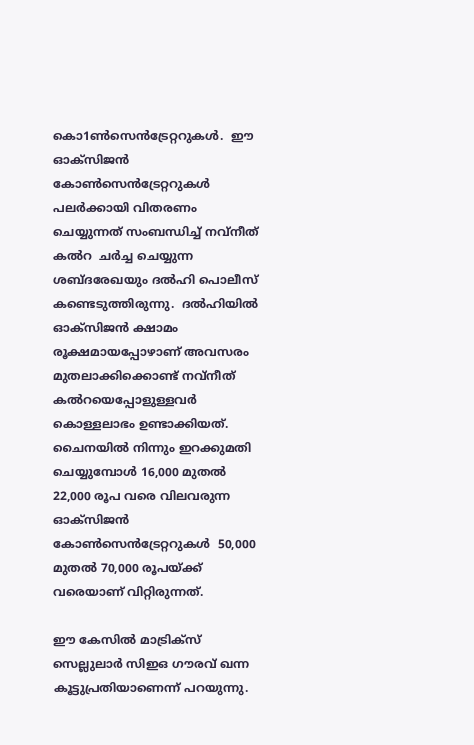കൊ1ണ്‍സെന്‍ട്രേറ്ററുകള്‍.  ഈ ഓക്‌സിജന്‍ കോണ്‍സെന്‍ട്രേറ്ററുകള്‍ പലര്‍ക്കായി വിതരണം ചെയ്യുന്നത് സംബന്ധിച്ച് നവ്‌നീത് കല്‍റ  ചര്‍ച്ച ചെയ്യുന്ന ശബ്ദരേഖയും ദല്‍ഹി പൊലീസ് കണ്ടെടുത്തിരുന്നു.  ദല്‍ഹിയില്‍ ഓക്സിജന്‍ ക്ഷാമം രൂക്ഷമായപ്പോഴാണ് അവസരം മുതലാക്കിക്കൊണ്ട് നവ്നീത് കല്‍റയെപ്പോളുള്ളവര്‍ കൊള്ളലാഭം ഉണ്ടാക്കിയത്. ചൈനയില്‍ നിന്നും ഇറക്കുമതി ചെയ്യുമ്പോള്‍ 16,000 മുതല്‍ 22,000 രൂപ വരെ വിലവരുന്ന ഓക്സിജന്‍ കോണ്‍സെന്‍ട്രേറ്ററുകള്‍  50,000 മുതല്‍ 70,000 രൂപയ്‌ക്ക് വരെയാണ് വിറ്റിരുന്നത്.

ഈ കേസില്‍ മാട്രിക്‌സ് സെല്ലുലാര്‍ സിഇഒ ഗൗരവ് ഖന്ന കൂട്ടുപ്രതിയാണെന്ന് പറയുന്നു.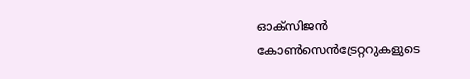ഓക്‌സിജന്‍ കോണ്‍സെന്‍ട്രേറ്ററുകളുടെ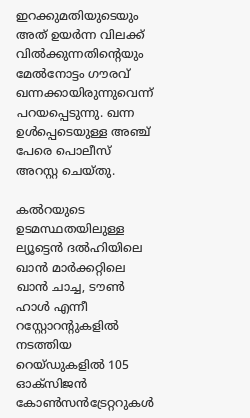ഇറക്കുമതിയുടെയും അത് ഉയര്‍ന്ന വിലക്ക് വില്‍ക്കുന്നതിന്റെയും മേല്‍നോട്ടം ഗൗരവ് ഖന്നക്കായിരുന്നുവെന്ന് പറയപ്പെടുന്നു. ഖന്ന ഉള്‍പ്പെടെയുള്ള അഞ്ച് പേരെ പൊലീസ് അറസ്റ്റ ചെയ്തു.

കല്‍റയുടെ ഉടമസ്ഥതയിലുള്ള ല്യൂട്ടെന്‍ ദല്‍ഹിയിലെ ഖാന്‍ മാര്‍ക്കറ്റിലെ ഖാന്‍ ചാച്ച, ടൗണ്‍ ഹാള്‍ എന്നീ റസ്റ്റോറന്‍റുകളില്‍ നടത്തിയ റെയ്ഡുകളില്‍ 105 ഓക്‌സിജന്‍ കോണ്‍സന്‍ട്രേറ്ററുകള്‍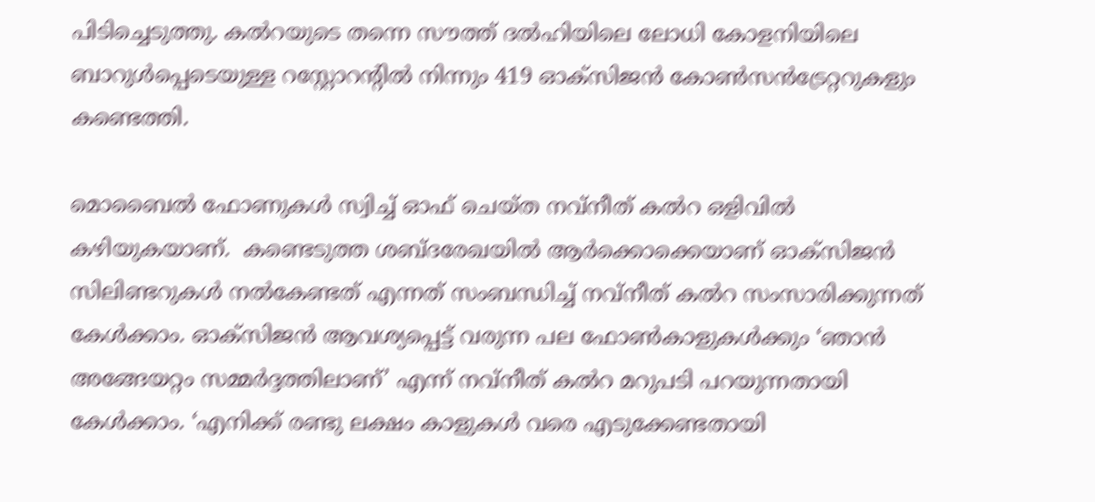പിടിച്ചെടുത്തു. കല്‍റയുടെ തന്നെ സൗത്ത് ദല്‍ഹിയിലെ ലോധി കോളനിയിലെ ബാറുള്‍പ്പെടെയുള്ള റസ്റ്റോറന്‍റില്‍ നിന്നും 419 ഓക്‌സിജന്‍ കോണ്‍സന്‍ട്രേറ്ററുകളും കണ്ടെത്തി.

മൊബൈല്‍ ഫോണുകള്‍ സ്വിച്ച് ഓഫ് ചെയ്ത നവ്‌നീത് കല്‍റ ഒളിവില്‍ കഴിയുകയാണ്.  കണ്ടെടുത്ത ശബ്ദരേഖയില്‍ ആര്‍ക്കൊക്കെയാണ് ഓക്‌സിജന്‍ സിലിണ്ടറുകള്‍ നല്‍കേണ്ടത് എന്നത് സംബന്ധിച്ച് നവ്‌നീത് കല്‍റ സംസാരിക്കുന്നത് കേള്‍ക്കാം. ഓക്‌സിജന്‍ ആവശ്യപ്പെട്ട് വരുന്ന പല ഫോണ്‍കാളുകള്‍ക്കും ‘ഞാന്‍ അങ്ങേയറ്റം സമ്മര്‍ദ്ദത്തിലാണ്’ എന്ന് നവ്‌നീത് കല്‍റ മറുപടി പറയുന്നതായി കേള്‍ക്കാം. ‘എനിക്ക് രണ്ടു ലക്ഷം കാളുകള്‍ വരെ എടുക്കേണ്ടതായി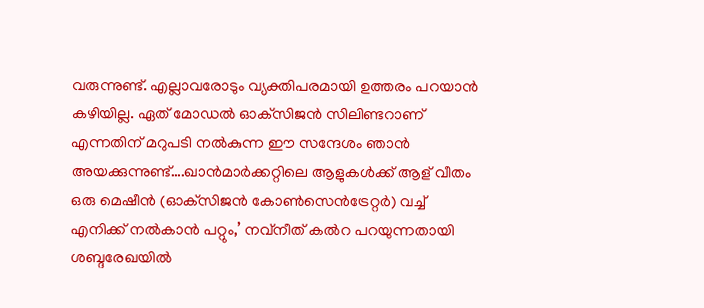വരുന്നുണ്ട്. എല്ലാവരോടും വ്യക്തിപരമായി ഉത്തരം പറയാന്‍ കഴിയില്ല. ഏത് മോഡല്‍ ഓക്‌സിജന്‍ സിലിണ്ടറാണ് എന്നതിന് മറുപടി നല്‍കുന്ന ഈ സന്ദേശം ഞാന്‍ അയക്കുന്നുണ്ട്….ഖാന്‍മാര്‍ക്കറ്റിലെ ആളുകള്‍ക്ക് ആള് വീതം ഒരു മെഷീന്‍ (ഓക്‌സിജന്‍ കോണ്‍സെന്‍ട്രേറ്റര്‍) വച്ച് എനിക്ക് നല്‍കാന്‍ പറ്റും,’ നവ്‌നീത് കല്‍റ പറയുന്നതായി ശബ്ദരേഖയില്‍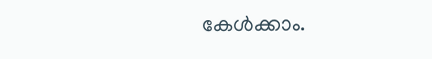കേള്‍ക്കാം.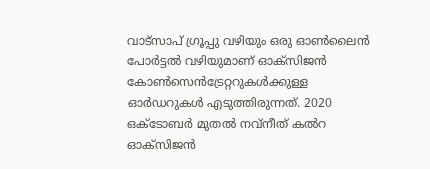വാട്‌സാപ് ഗ്രൂപ്പു വഴിയും ഒരു ഓണ്‍ലൈന്‍ പോര്‍ട്ടല്‍ വഴിയുമാണ് ഓക്‌സിജന്‍ കോണ്‍സെന്‍ട്രേറ്ററുകള്‍ക്കുള്ള ഓര്‍ഡറുകള്‍ എടുത്തിരുന്നത്. 2020 ഒക്ടോബര്‍ മുതല്‍ നവ്‌നീത് കല്‍റ ഓക്‌സിജന്‍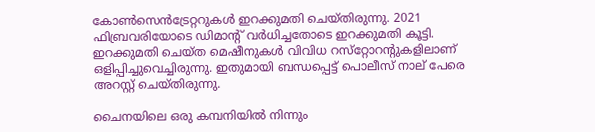കോണ്‍സെന്‍ട്രേറ്ററുകള്‍ ഇറക്കുമതി ചെയ്തിരുന്നു. 2021 ഫിബ്രവരിയോടെ ഡിമാന്‍റ് വര്‍ധിച്ചതോടെ ഇറക്കുമതി കൂട്ടി. ഇറക്കുമതി ചെയ്ത മെഷീനുകള്‍ വിവിധ റസ്‌റ്റോറന്റുകളിലാണ് ഒളിപ്പിച്ചുവെച്ചിരുന്നു. ഇതുമായി ബന്ധപ്പെട്ട് പൊലീസ് നാല് പേരെ അറസ്റ്റ് ചെയ്തിരുന്നു.

ചൈനയിലെ ഒരു കമ്പനിയില്‍ നിന്നും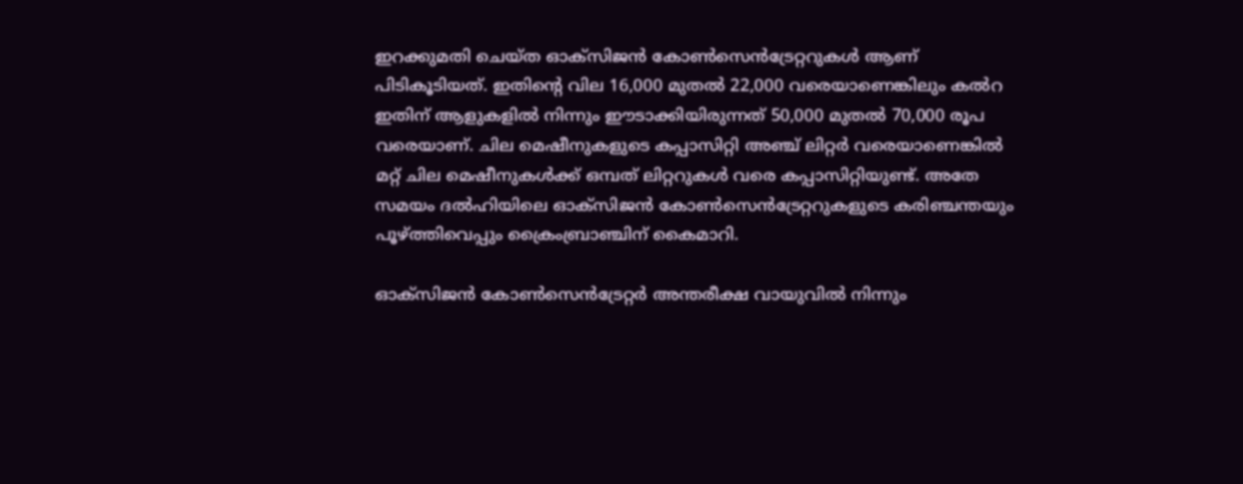ഇറക്കുമതി ചെയ്ത ഓക്‌സിജന്‍ കോണ്‍സെന്‍ട്രേറ്ററുകള്‍ ആണ് പിടികൂടിയത്. ഇതിന്റെ വില 16,000 മുതല്‍ 22,000 വരെയാണെങ്കിലും കല്‍റ ഇതിന് ആളുകളില്‍ നിന്നും ഈടാക്കിയിരുന്നത് 50,000 മുതല്‍ 70,000 രൂപ വരെയാണ്. ചില മെഷീനുകളുടെ കപ്പാസിറ്റി അഞ്ച് ലിറ്റര്‍ വരെയാണെങ്കില്‍ മറ്റ് ചില മെഷീനുകള്‍ക്ക് ഒമ്പത് ലിറ്ററുകള്‍ വരെ കപ്പാസിറ്റിയുണ്ട്. അതേ സമയം ദല്‍ഹിയിലെ ഓക്‌സിജന്‍ കോണ്‍സെന്‍ട്രേറ്ററുകളുടെ കരിഞ്ചന്തയും പൂഴ്‌ത്തിവെപ്പും ക്രൈംബ്രാഞ്ചിന് കൈമാറി.

ഓക്‌സിജന്‍ കോണ്‍സെന്‍ട്രേറ്റര്‍ അന്തരീക്ഷ വായുവില്‍ നിന്നും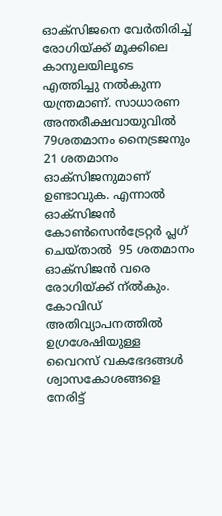ഓക്‌സിജനെ വേര്‍തിരിച്ച് രോഗിയ്‌ക്ക് മൂക്കിലെ കാനുലയിലൂടെ എത്തിച്ചു നല്‍കുന്ന യന്ത്രമാണ്. സാധാരണ അന്തരീക്ഷവായുവില്‍ 79ശതമാനം നൈട്രജനും 21 ശതമാനം ഓക്‌സിജനുമാണ് ഉണ്ടാവുക. എന്നാല്‍ ഓക്‌സിജന്‍ കോണ്‍സെന്‍ട്രേറ്റര്‍ പ്ലഗ് ചെയ്താല്‍  95 ശതമാനം ഓക്‌സിജന്‍ വരെ രോഗിയ്‌ക്ക് ന്ല്‍കും. കോവിഡ് അതിവ്യാപനത്തില്‍ ഉഗ്രശേഷിയുള്ള വൈറസ് വകഭേദങ്ങള്‍ ശ്വാസകോശങ്ങളെ നേരിട്ട്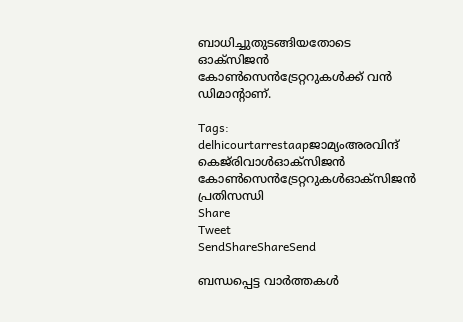ബാധിച്ചുതുടങ്ങിയതോടെ ഓക്സിജന്‍ കോണ്‍സെന്‍ട്രേറ്ററുകള്‍ക്ക് വന്‍ ഡിമാന്‍റാണ്.

Tags: delhicourtarrestaapജാമ്യംഅരവിന്ദ് കെജ്‌രിവാള്‍ഓക്‌സിജന്‍ കോണ്‍സെന്‍ട്രേറ്ററുകള്‍ഓക്സിജന്‍ പ്രതിസന്ധി
Share
Tweet
SendShareShareSend

ബന്ധപ്പെട്ട വാര്‍ത്തകള്‍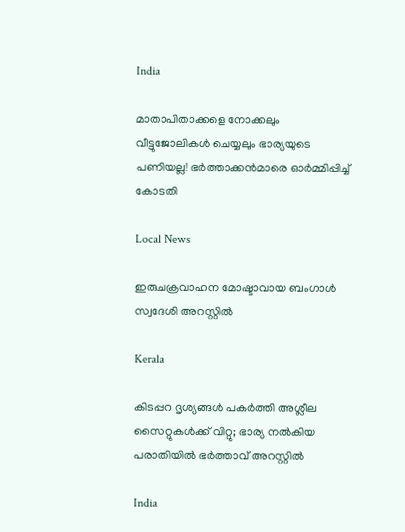India

മാതാപിതാക്കളെ നോക്കലും വീട്ടുജോലികള്‍ ചെയ്യലും ഭാര്യയുടെ പണിയല്ല! ഭര്‍ത്താക്കന്‍മാരെ ഓര്‍മ്മിപ്പിച്ച് കോടതി

Local News

ഇരുചക്രവാഹന മോഷ്ടാവായ ബംഗാൾ സ്വദേശി അറസ്റ്റിൽ

Kerala

കിടപ്പറ ദൃശ്യങ്ങള്‍ പകർത്തി അശ്ലീല സൈറ്റുകള്‍ക്ക് വിറ്റു; ഭാര്യ നൽകിയ പരാതിയിൽ ഭര്‍ത്താവ് അറസ്റ്റില്‍

India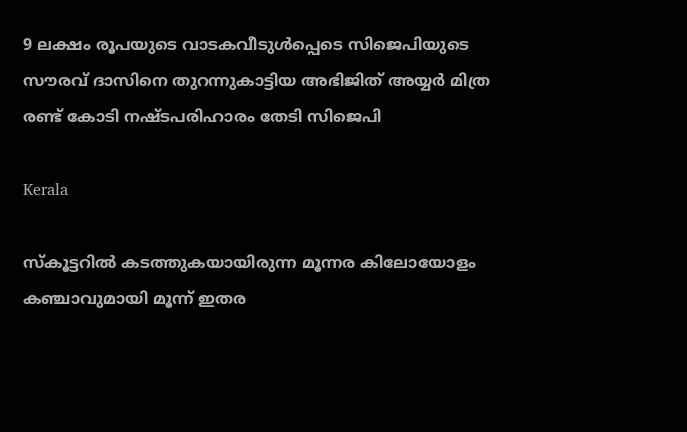9 ലക്ഷം രൂപയുടെ വാടകവീടുള്‍പ്പെടെ സിജെപിയുടെ സൗരവ് ദാസിനെ തുറന്നുകാട്ടിയ അഭിജിത് അയ്യര്‍ മിത്ര രണ്ട് കോടി നഷ്ടപരിഹാരം തേടി സിജെപി

Kerala

സ്കൂട്ടറിൽ കടത്തുകയായിരുന്ന മൂന്നര കിലോയോളം കഞ്ചാവുമായി മൂന്ന് ഇതര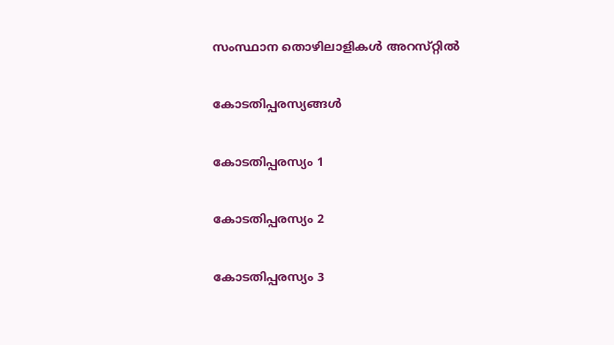സംസ്ഥാന തൊഴിലാളികൾ അറസ്‌റ്റിൽ

കോടതിപ്പരസ്യങ്ങള്‍

കോടതിപ്പരസ്യം 1

കോടതിപ്പരസ്യം 2

കോടതിപ്പരസ്യം 3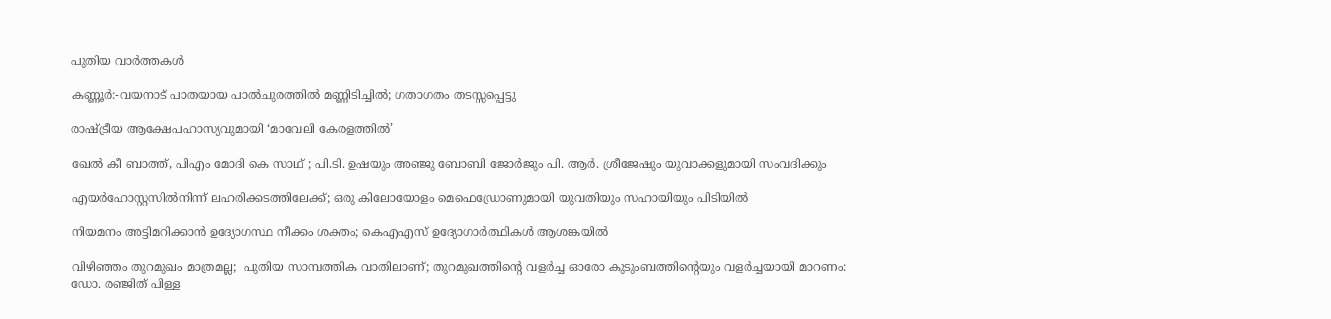പുതിയ വാര്‍ത്തകള്‍

കണ്ണൂർ:-വയനാട് പാതയായ പാല്‍ചുരത്തില്‍ മണ്ണിടിച്ചില്‍; ഗതാഗതം തടസ്സപ്പെട്ടു

രാഷ്‌ട്രീയ ആക്ഷേപഹാസ്യവുമായി ‘മാവേലി കേരളത്തില്‍’

ഖേല്‍ കീ ബാത്ത്, പിഎം മോദി കെ സാഥ് ; പി.ടി. ഉഷയും അഞ്ജു ബോബി ജോര്‍ജും പി. ആര്‍. ശ്രീജേഷും യുവാക്കളുമായി സംവദിക്കും

എയർഹോസ്റ്റസിൽനിന്ന് ലഹരിക്കടത്തിലേക്ക്; ഒരു കിലോയോളം മെഫെഡ്രോണുമായി യുവതിയും സഹായിയും പിടിയിൽ

നിയമനം അട്ടിമറിക്കാന്‍ ഉദ്യോഗസ്ഥ നീക്കം ശക്തം; കെഎഎസ് ഉദ്യോഗാര്‍ത്ഥികള്‍ ആശങ്കയില്‍

വിഴിഞ്ഞം തുറമുഖം മാത്രമല്ല;  പുതിയ സാമ്പത്തിക വാതിലാണ്; തുറമുഖത്തിന്റെ വളർച്ച ഓരോ കുടുംബത്തിന്റെയും വളർച്ചയായി മാറണം: ഡോ. രഞ്ജിത് പിള്ള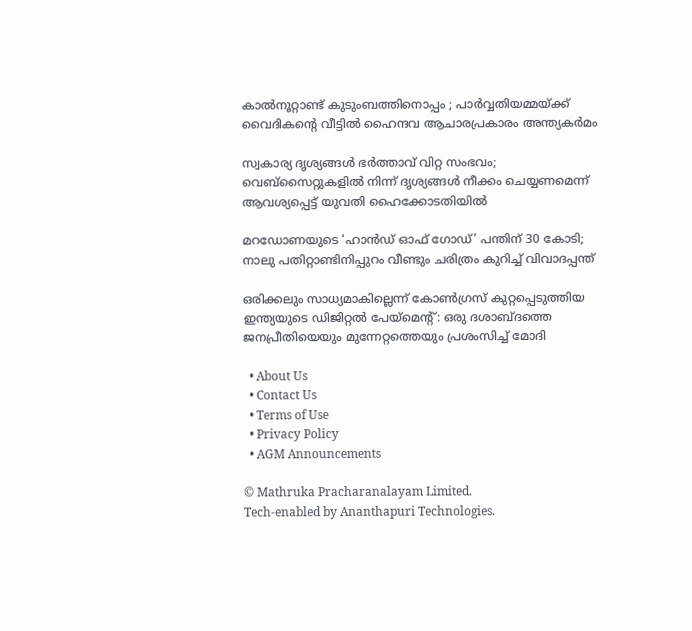കാൽനൂറ്റാണ്ട് കുടുംബത്തിനൊപ്പം ; പാർവ്വതിയമ്മയ്‌ക്ക് വൈദികന്റെ വീട്ടിൽ ഹൈന്ദവ ആചാരപ്രകാരം അന്ത്യകർമം

സ്വകാര്യ ദൃശ്യങ്ങൾ ഭർത്താവ് വിറ്റ സംഭവം; വെബ്‌സൈറ്റുകളിൽ നിന്ന് ദൃശ്യങ്ങൾ നീക്കം ചെയ്യണമെന്ന് ആവശ്യപ്പെട്ട് യുവതി ഹൈക്കോടതിയിൽ

മറഡോണയുടെ ‘ഹാന്‍ഡ് ഓഫ് ഗോഡ്’ പന്തിന് 30 കോടി; നാലു പതിറ്റാണ്ടിനിപ്പുറം വീണ്ടും ചരിത്രം കുറിച്ച് വിവാദപ്പന്ത്

ഒരിക്കലും സാധ്യമാകില്ലെന്ന് കോൺഗ്രസ് കുറ്റപ്പെടുത്തിയ ഇന്ത്യയുടെ ഡിജിറ്റൽ പേയ്‌മെന്റ്: ഒരു ദശാബ്ദത്തെ ജനപ്രീതിയെയും മുന്നേറ്റത്തെയും പ്രശംസിച്ച് മോദി

  • About Us
  • Contact Us
  • Terms of Use
  • Privacy Policy
  • AGM Announcements

© Mathruka Pracharanalayam Limited.
Tech-enabled by Ananthapuri Technologies.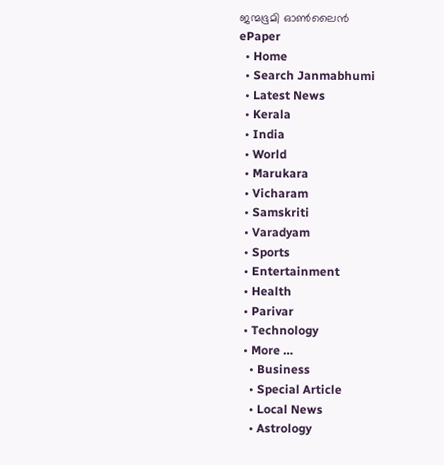ജന്മഭൂമി ഓണ്‍ലൈന്‍
ePaper
  • Home
  • Search Janmabhumi
  • Latest News
  • Kerala
  • India
  • World
  • Marukara
  • Vicharam
  • Samskriti
  • Varadyam
  • Sports
  • Entertainment
  • Health
  • Parivar
  • Technology
  • More …
    • Business
    • Special Article
    • Local News
    • Astrology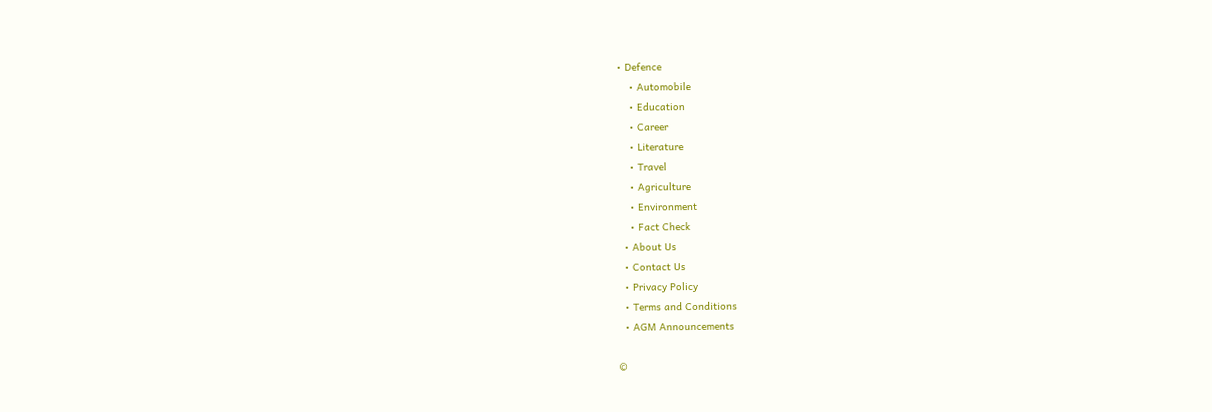• Defence
    • Automobile
    • Education
    • Career
    • Literature
    • Travel
    • Agriculture
    • Environment
    • Fact Check
  • About Us
  • Contact Us
  • Privacy Policy
  • Terms and Conditions
  • AGM Announcements

©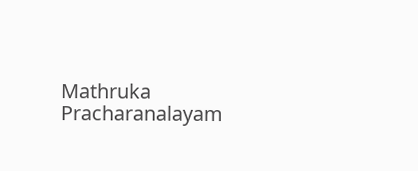Mathruka Pracharanalayam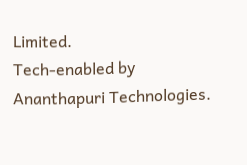Limited.
Tech-enabled by Ananthapuri Technologies.